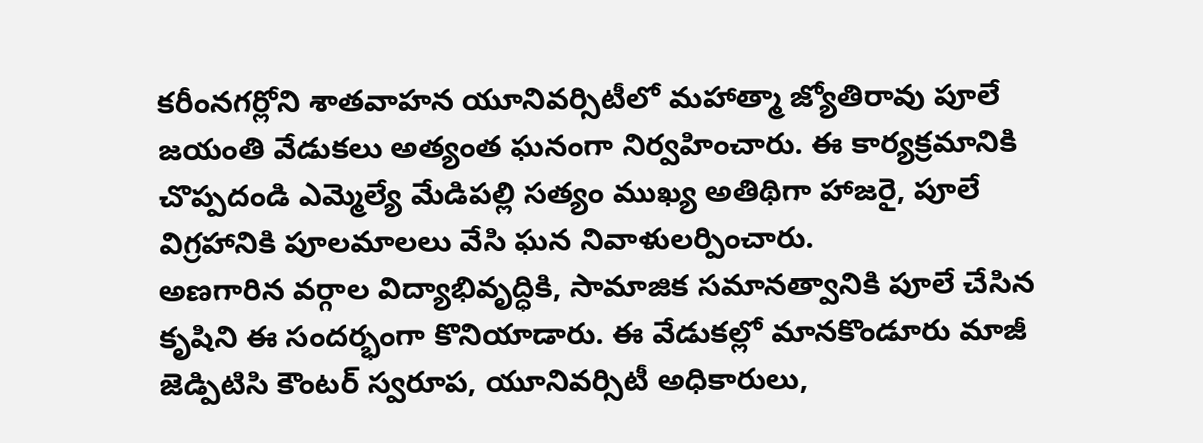కరీంనగర్లోని శాతవాహన యూనివర్సిటీలో మహాత్మా జ్యోతిరావు పూలే జయంతి వేడుకలు అత్యంత ఘనంగా నిర్వహించారు. ఈ కార్యక్రమానికి చొప్పదండి ఎమ్మెల్యే మేడిపల్లి సత్యం ముఖ్య అతిథిగా హాజరై, పూలే విగ్రహానికి పూలమాలలు వేసి ఘన నివాళులర్పించారు.
అణగారిన వర్గాల విద్యాభివృద్ధికి, సామాజిక సమానత్వానికి పూలే చేసిన కృషిని ఈ సందర్భంగా కొనియాడారు. ఈ వేడుకల్లో మానకొండూరు మాజీ జెడ్పిటిసి కౌంటర్ స్వరూప, యూనివర్సిటీ అధికారులు,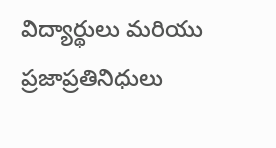విద్యార్థులు మరియు ప్రజాప్రతినిధులు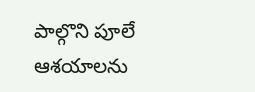పాల్గొని పూలే ఆశయాలను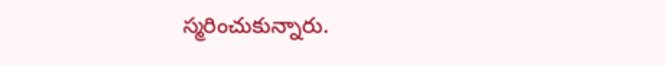స్మరించుకున్నారు.